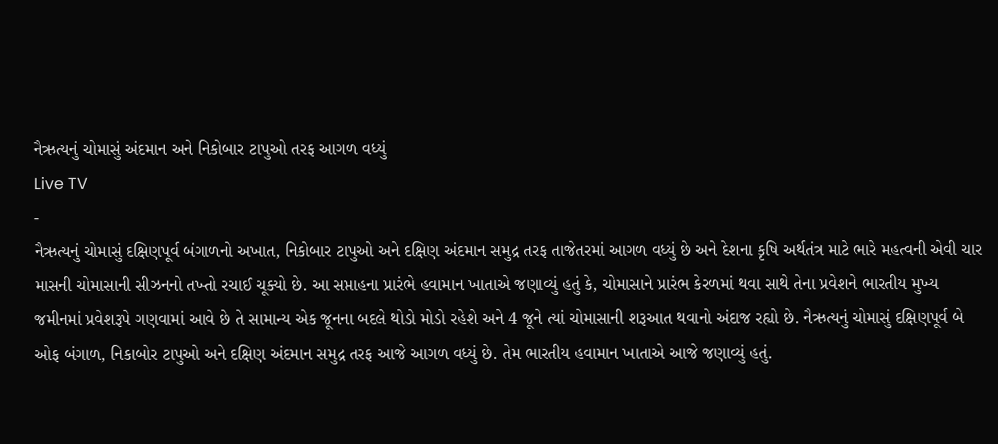નૈઋત્યનું ચોમાસું અંદમાન અને નિકોબાર ટાપુઓ તરફ આગળ વધ્યું
Live TV
-
નૈઋત્યનું ચોમાસું દક્ષિણપૂર્વ બંગાળનો અખાત, નિકોબાર ટાપુઓ અને દક્ષિણ અંદમાન સમુદ્ર તરફ તાજેતરમાં આગળ વધ્યું છે અને દેશના કૃષિ અર્થતંત્ર માટે ભારે મહત્વની એવી ચાર માસની ચોમાસાની સીઝનનો તખ્તો રચાઈ ચૂક્યો છે. આ સપ્તાહના પ્રારંભે હવામાન ખાતાએ જણાવ્યું હતું કે, ચોમાસાને પ્રારંભ કેરળમાં થવા સાથે તેના પ્રવેશને ભારતીય મુખ્ય જમીનમાં પ્રવેશરૂપે ગણવામાં આવે છે તે સામાન્ય એક જૂનના બદલે થોડો મોડો રહેશે અને 4 જૂને ત્યાં ચોમાસાની શરૂઆત થવાનો અંદાજ રહ્યો છે. નૈઋત્યનું ચોમાસું દક્ષિણપૂર્વ બે ઓફ બંગાળ, નિકાબોર ટાપુઓ અને દક્ષિણ અંદમાન સમુદ્ર તરફ આજે આગળ વધ્યું છે. તેમ ભારતીય હવામાન ખાતાએ આજે જણાવ્યું હતું.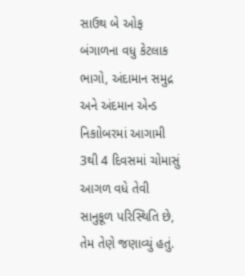સાઉથ બે ઓફ બંગાળના વધુ કેટલાક ભાગો, અંદામાન સમુદ્ર અને અંદમાન એન્ડ નિકાોબરમાં આગામી 3થી 4 દિવસમાં ચોમાસું આગળ વધે તેવી સાનુકૂળ પરિસ્થિતિ છે, તેમ તેણે જણાવ્યું હતું.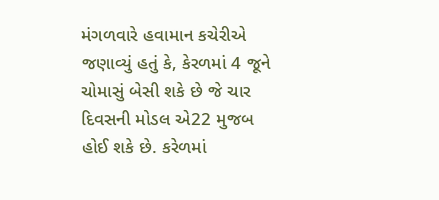મંગળવારે હવામાન કચેરીએ જણાવ્યું હતું કે, કેરળમાં 4 જૂને ચોમાસું બેસી શકે છે જે ચાર દિવસની મોડલ એ22 મુજબ હોઈ શકે છે. કરેળમાં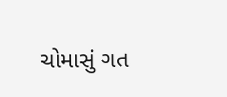ચોમાસું ગત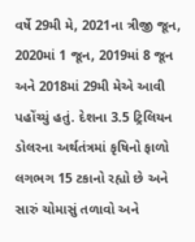વર્ષે 29મી મે, 2021ના ત્રીજી જૂન, 2020માં 1 જૂન, 2019માં 8 જૂન અને 2018માં 29મી મેએ આવી પહોંચ્યું હતું. દેશના 3.5 ટ્રિલિયન ડોલરના અર્થતંત્રમાં કૃષિનો ફાળો લગભગ 15 ટકાનો રહ્યો છે અને સારું ચોમાસું તળાવો અને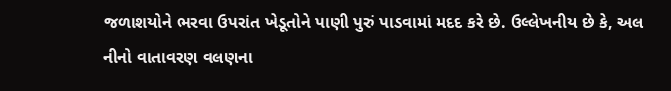જળાશયોને ભરવા ઉપરાંત ખેડૂતોને પાણી પુરું પાડવામાં મદદ કરે છે. ઉલ્લેખનીય છે કે, અલ નીનો વાતાવરણ વલણના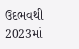ઉદભવથી 2023માં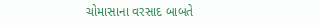ચોમાસાના વરસાદ બાબતે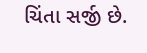ચિંતા સર્જી છે.